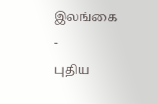இலங்கை
-
புதிய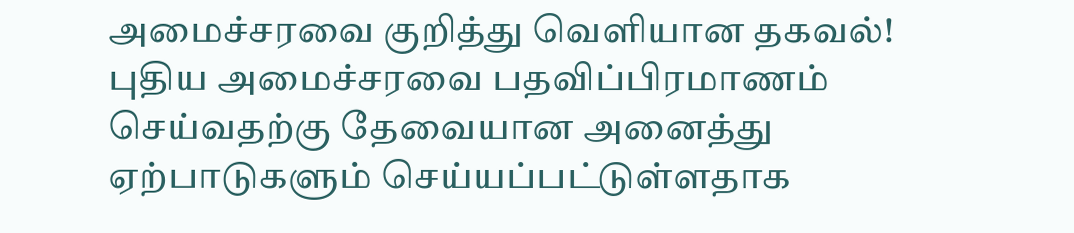அமைச்சரவை குறித்து வௌியான தகவல்!
புதிய அமைச்சரவை பதவிப்பிரமாணம் செய்வதற்கு தேவையான அனைத்து ஏற்பாடுகளும் செய்யப்பட்டுள்ளதாக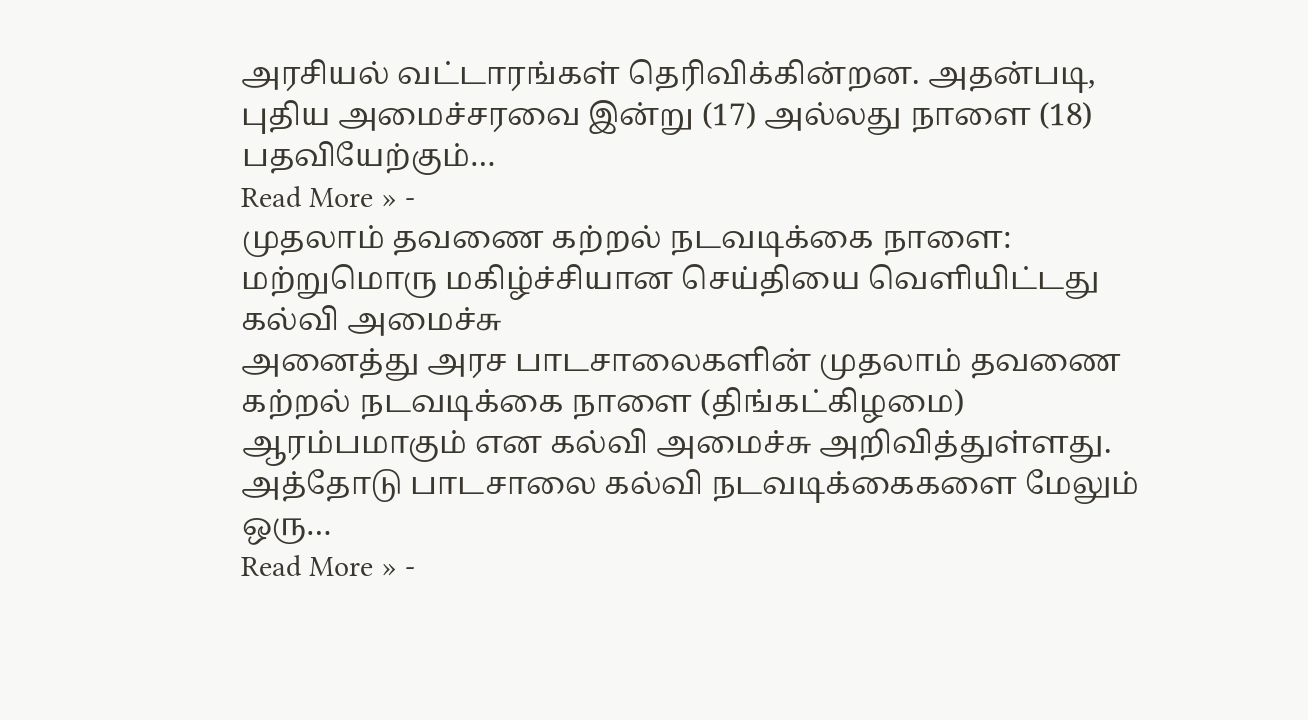அரசியல் வட்டாரங்கள் தெரிவிக்கின்றன. அதன்படி, புதிய அமைச்சரவை இன்று (17) அல்லது நாளை (18) பதவியேற்கும்…
Read More » -
முதலாம் தவணை கற்றல் நடவடிக்கை நாளை: மற்றுமொரு மகிழ்ச்சியான செய்தியை வெளியிட்டது கல்வி அமைச்சு
அனைத்து அரச பாடசாலைகளின் முதலாம் தவணை கற்றல் நடவடிக்கை நாளை (திங்கட்கிழமை) ஆரம்பமாகும் என கல்வி அமைச்சு அறிவித்துள்ளது. அத்தோடு பாடசாலை கல்வி நடவடிக்கைகளை மேலும் ஒரு…
Read More » -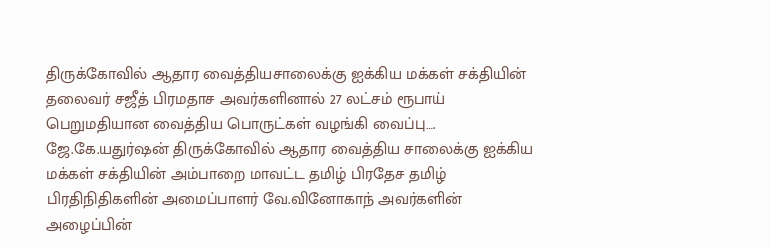திருக்கோவில் ஆதார வைத்தியசாலைக்கு ஐக்கிய மக்கள் சக்தியின் தலைவர் சஜீத் பிரமதாச அவர்களினால் 27 லட்சம் ரூபாய் பெறுமதியான வைத்திய பொருட்கள் வழங்கி வைப்பு….
ஜே.கே.யதுர்ஷன் திருக்கோவில் ஆதார வைத்திய சாலைக்கு ஐக்கிய மக்கள் சக்தியின் அம்பாறை மாவட்ட தமிழ் பிரதேச தமிழ் பிரதிநிதிகளின் அமைப்பாளர் வே.வினோகாந் அவர்களின் அழைப்பின்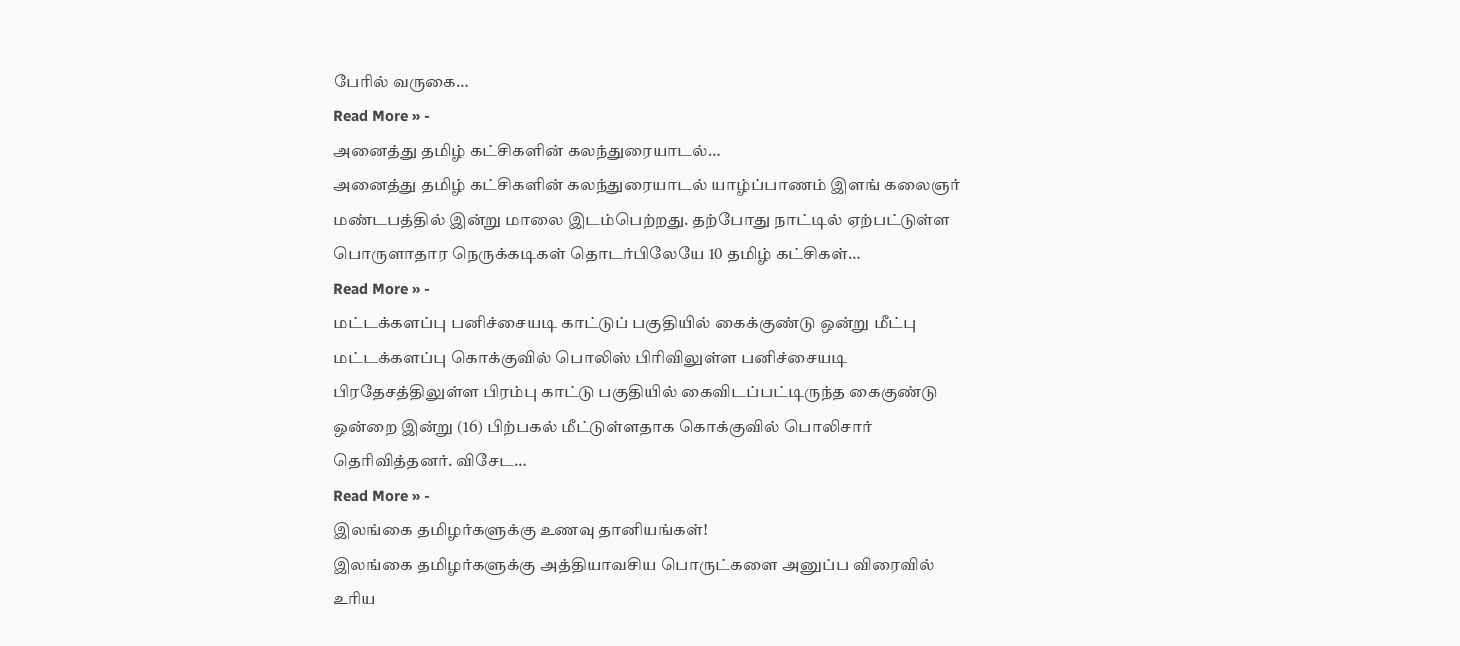பேரில் வருகை…
Read More » -
அனைத்து தமிழ் கட்சிகளின் கலந்துரையாடல்…
அனைத்து தமிழ் கட்சிகளின் கலந்துரையாடல் யாழ்ப்பாணம் இளங் கலைஞர் மண்டபத்தில் இன்று மாலை இடம்பெற்றது. தற்போது நாட்டில் ஏற்பட்டுள்ள பொருளாதார நெருக்கடிகள் தொடர்பிலேயே 10 தமிழ் கட்சிகள்…
Read More » -
மட்டக்களப்பு பனிச்சையடி காட்டுப் பகுதியில் கைக்குண்டு ஒன்று மீட்பு
மட்டக்களப்பு கொக்குவில் பொலிஸ் பிரிவிலுள்ள பனிச்சையடி பிரதேசத்திலுள்ள பிரம்பு காட்டு பகுதியில் கைவிடப்பட்டிருந்த கைகுண்டு ஒன்றை இன்று (16) பிற்பகல் மீட்டுள்ளதாக கொக்குவில் பொலிசார் தெரிவித்தனர். விசேட…
Read More » -
இலங்கை தமிழர்களுக்கு உணவு தானியங்கள்!
இலங்கை தமிழர்களுக்கு அத்தியாவசிய பொருட்களை அனுப்ப விரைவில் உரிய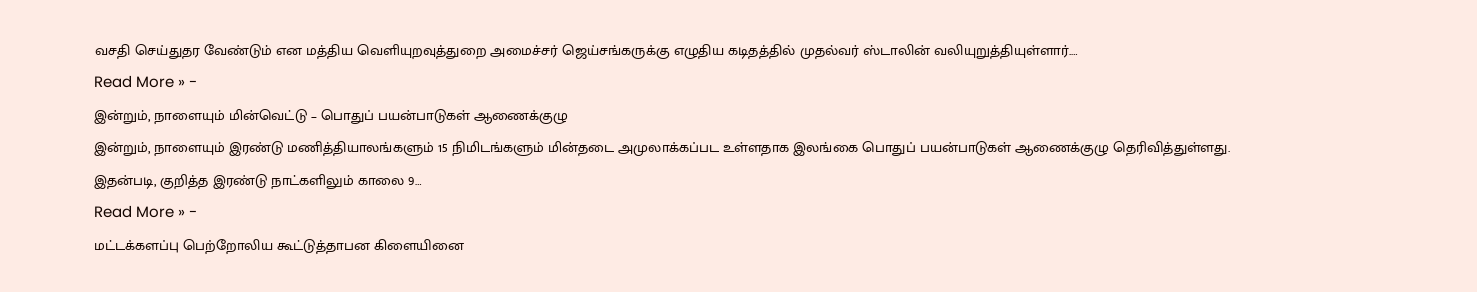வசதி செய்துதர வேண்டும் என மத்திய வெளியுறவுத்துறை அமைச்சர் ஜெய்சங்கருக்கு எழுதிய கடிதத்தில் முதல்வர் ஸ்டாலின் வலியுறுத்தியுள்ளார்.…
Read More » -
இன்றும், நாளையும் மின்வெட்டு – பொதுப் பயன்பாடுகள் ஆணைக்குழு
இன்றும், நாளையும் இரண்டு மணித்தியாலங்களும் 15 நிமிடங்களும் மின்தடை அமுலாக்கப்பட உள்ளதாக இலங்கை பொதுப் பயன்பாடுகள் ஆணைக்குழு தெரிவித்துள்ளது. இதன்படி, குறித்த இரண்டு நாட்களிலும் காலை 9…
Read More » -
மட்டக்களப்பு பெற்றோலிய கூட்டுத்தாபன கிளையினை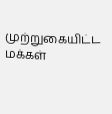முற்றுகையிட்ட மக்கள்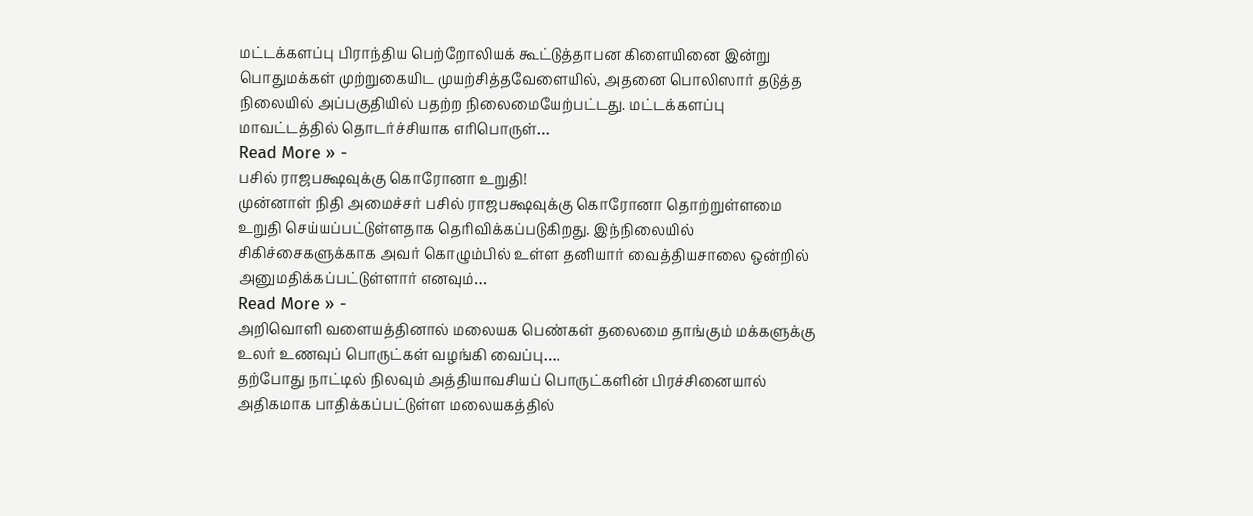மட்டக்களப்பு பிராந்திய பெற்றோலியக் கூட்டுத்தாபன கிளையினை இன்று பொதுமக்கள் முற்றுகையிட முயற்சித்தவேளையில், அதனை பொலிஸார் தடுத்த நிலையில் அப்பகுதியில் பதற்ற நிலைமையேற்பட்டது. மட்டக்களப்பு மாவட்டத்தில் தொடர்ச்சியாக எரிபொருள்…
Read More » -
பசில் ராஜபக்ஷவுக்கு கொரோனா உறுதி!
முன்னாள் நிதி அமைச்சர் பசில் ராஜபக்ஷவுக்கு கொரோனா தொற்றுள்ளமை உறுதி செய்யப்பட்டுள்ளதாக தெரிவிக்கப்படுகிறது. இந்நிலையில் சிகிச்சைகளுக்காக அவர் கொழும்பில் உள்ள தனியார் வைத்தியசாலை ஒன்றில் அனுமதிக்கப்பட்டுள்ளார் எனவும்…
Read More » -
அறிவொளி வளையத்தினால் மலையக பெண்கள் தலைமை தாங்கும் மக்களுக்கு உலர் உணவுப் பொருட்கள் வழங்கி வைப்பு….
தற்போது நாட்டில் நிலவும் அத்தியாவசியப் பொருட்களின் பிரச்சினையால் அதிகமாக பாதிக்கப்பட்டுள்ள மலையகத்தில்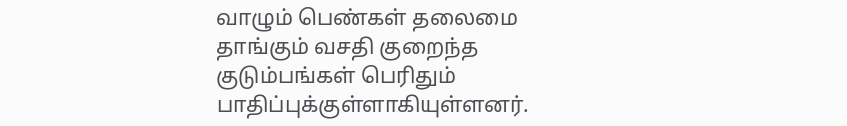வாழும் பெண்கள் தலைமை தாங்கும் வசதி குறைந்த குடும்பங்கள் பெரிதும் பாதிப்புக்குள்ளாகியுள்ளனர்.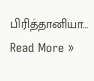பிரித்தானியா…
Read More »